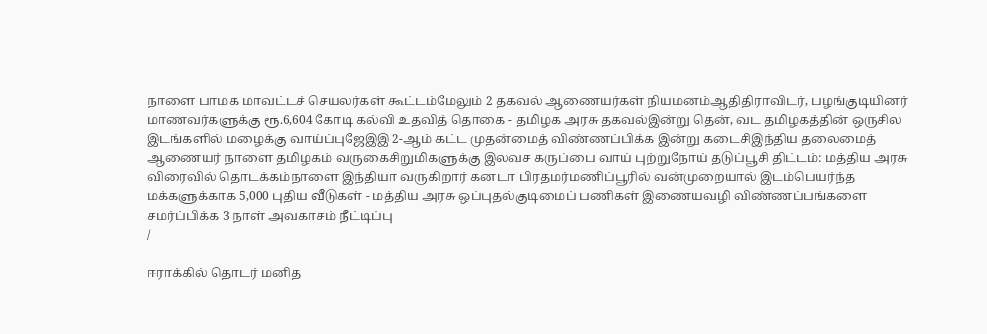நாளை பாமக மாவட்டச் செயலர்கள் கூட்டம்மேலும் 2 தகவல் ஆணையர்கள் நியமனம்ஆதிதிராவிடர், பழங்குடியினர் மாணவர்களுக்கு ரூ.6,604 கோடி கல்வி உதவித் தொகை - தமிழக அரசு தகவல்இன்று தென், வட தமிழகத்தின் ஒருசில இடங்களில் மழைக்கு வாய்ப்புஜேஇஇ 2-ஆம் கட்ட முதன்மைத் விண்ணப்பிக்க இன்று கடைசிஇந்திய தலைமைத் ஆணையர் நாளை தமிழகம் வருகைசிறுமிகளுக்கு இலவச கருப்பை வாய் புற்றுநோய் தடுப்பூசி திட்டம்: மத்திய அரசு விரைவில் தொடக்கம்நாளை இந்தியா வருகிறார் கனடா பிரதமர்மணிப்பூரில் வன்முறையால் இடம்பெயர்ந்த மக்களுக்காக 5,000 புதிய வீடுகள் - மத்திய அரசு ஒப்புதல்குடிமைப் பணிகள் இணையவழி விண்ணப்பங்களை சமர்ப்பிக்க 3 நாள் அவகாசம் நீட்டிப்பு
/

ஈராக்கில் தொடர் மனித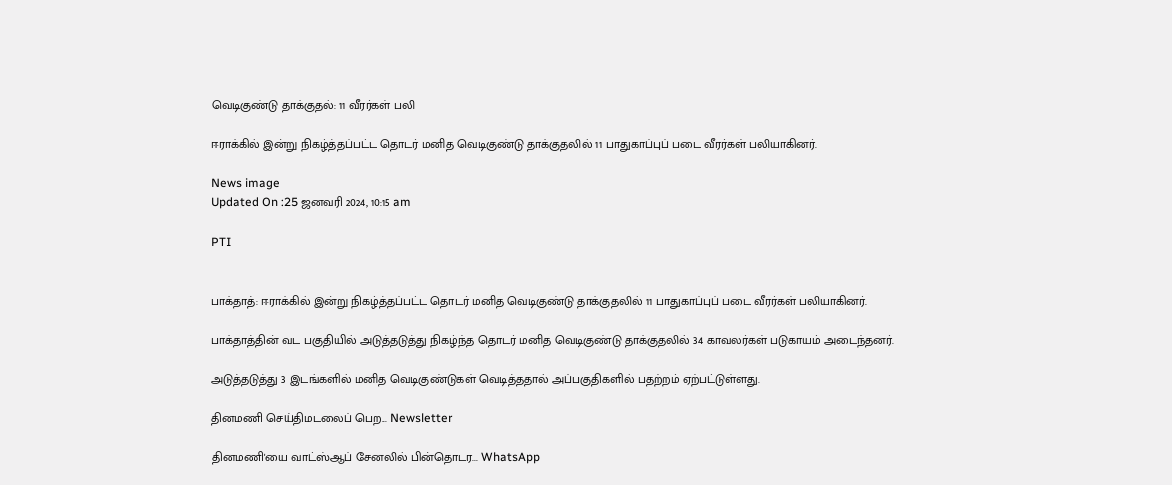வெடிகுண்டு தாக்குதல்: 11 வீரர்கள் பலி

ஈராக்கில் இன்று நிகழ்த்தப்பட்ட தொடர் மனித வெடிகுண்டு தாக்குதலில் 11 பாதுகாப்புப் படை வீரர்கள் பலியாகினர்.

News image
Updated On :25 ஜனவரி 2024, 10:15 am

PTI


பாக்தாத்: ஈராக்கில் இன்று நிகழ்த்தப்பட்ட தொடர் மனித வெடிகுண்டு தாக்குதலில் 11 பாதுகாப்புப் படை வீரர்கள் பலியாகினர்.

பாக்தாத்தின் வட பகுதியில் அடுத்தடுத்து நிகழ்ந்த தொடர் மனித வெடிகுண்டு தாக்குதலில் 34 காவலர்கள் படுகாயம் அடைந்தனர்.

அடுத்தடுத்து 3 இடங்களில் மனித வெடிகுண்டுகள் வெடித்ததால் அப்பகுதிகளில் பதற்றம் ஏற்பட்டுள்ளது.

தினமணி செய்திமடலைப் பெற... Newsletter

தினமணி'யை வாட்ஸ்ஆப் சேனலில் பின்தொடர... WhatsApp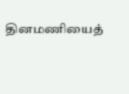தினமணியைத்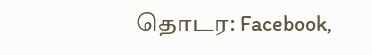தொடர: Facebook,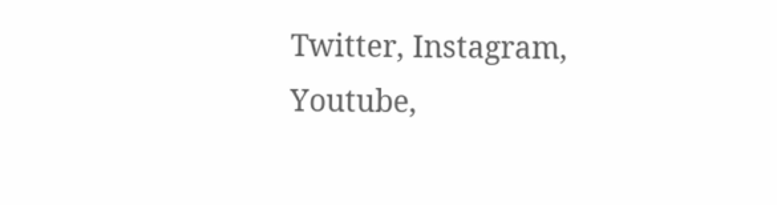Twitter, Instagram, Youtube,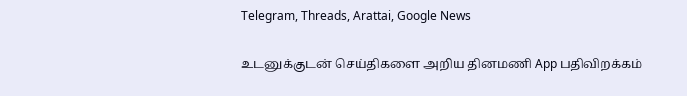Telegram, Threads, Arattai, Google News

உடனுக்குடன் செய்திகளை அறிய தினமணி App பதிவிறக்கம்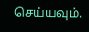செய்யவும்.